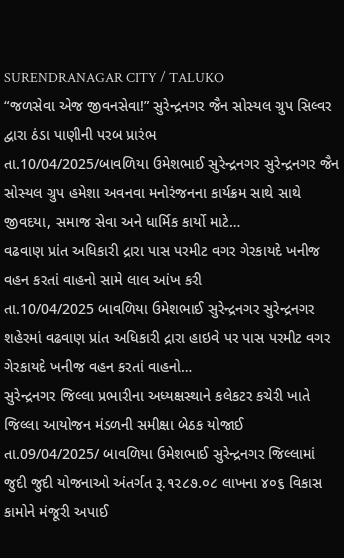SURENDRANAGAR CITY / TALUKO
“જળસેવા એજ જીવનસેવા!” સુરેન્દ્રનગર જૈન સોસ્યલ ગ્રુપ સિલ્વર દ્વારા ઠંડા પાણીની પરબ પ્રારંભ
તા.10/04/2025/બાવળિયા ઉમેશભાઈ સુરેન્દ્રનગર સુરેન્દ્રનગર જૈન સોસ્યલ ગ્રુપ હમેશા અવનવા મનોરંજનના કાર્યક્રમ સાથે સાથે જીવદયા, સમાજ સેવા અને ધાર્મિક કાર્યો માટે…
વઢવાણ પ્રાંત અધિકારી દ્રારા પાસ પરમીટ વગર ગેરકાયદે ખનીજ વહન કરતાં વાહનો સામે લાલ આંખ કરી
તા.10/04/2025 બાવળિયા ઉમેશભાઈ સુરેન્દ્રનગર સુરેન્દ્રનગર શહેરમાં વઢવાણ પ્રાંત અધિકારી દ્રારા હાઇવે પર પાસ પરમીટ વગર ગેરકાયદે ખનીજ વહન કરતાં વાહનો…
સુરેન્દ્રનગર જિલ્લા પ્રભારીના અધ્યક્ષસ્થાને કલેકટર કચેરી ખાતે જિલ્લા આયોજન મંડળની સમીક્ષા બેઠક યોજાઈ
તા.09/04/2025/ બાવળિયા ઉમેશભાઈ સુરેન્દ્રનગર જિલ્લામાં જુદી જુદી યોજનાઓ અંતર્ગત રૂ.૧૨૮૭.૦૮ લાખના ૪૦૬ વિકાસ કામોને મંજૂરી અપાઈ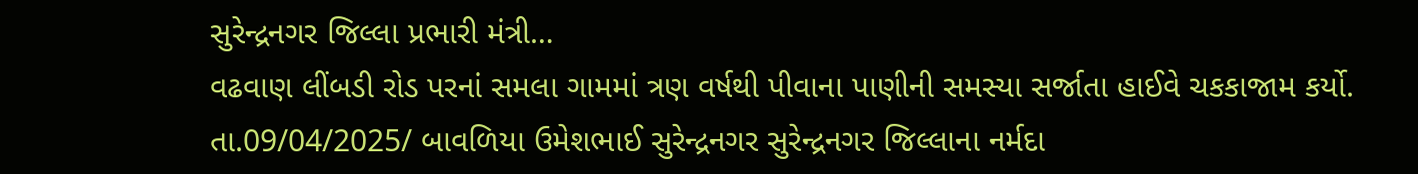સુરેન્દ્રનગર જિલ્લા પ્રભારી મંત્રી…
વઢવાણ લીંબડી રોડ પરનાં સમલા ગામમાં ત્રણ વર્ષથી પીવાના પાણીની સમસ્યા સર્જાતા હાઈવે ચકકાજામ કર્યો.
તા.09/04/2025/ બાવળિયા ઉમેશભાઈ સુરેન્દ્રનગર સુરેન્દ્રનગર જિલ્લાના નર્મદા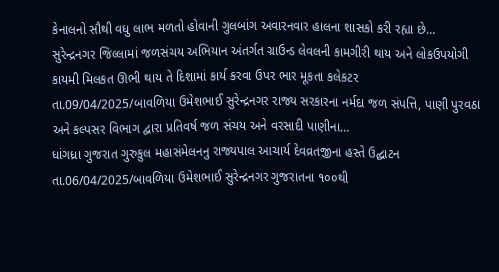કેનાલનો સૌથી વધુ લાભ મળતો હોવાની ગુલબાંગ અવારનવાર હાલના શાસકો કરી રહ્યા છે…
સુરેન્દ્રનગર જિલ્લામાં જળસંચય અભિયાન અંતર્ગત ગ્રાઉન્ડ લેવલની કામગીરી થાય અને લોકઉપયોગી કાયમી મિલકત ઊભી થાય તે દિશામાં કાર્ય કરવા ઉપર ભાર મૂકતા કલેકટર
તા.09/04/2025/બાવળિયા ઉમેશભાઈ સુરેન્દ્રનગર રાજ્ય સરકારના નર્મદા જળ સંપત્તિ, પાણી પુરવઠા અને કલ્પસર વિભાગ દ્વારા પ્રતિવર્ષ જળ સંચય અને વરસાદી પાણીના…
ધાંગધ્રા ગુજરાત ગુરુકુલ મહાસંમેલનનુ રાજ્યપાલ આચાર્ય દેવવ્રતજીના હસ્તે ઉદ્ઘાટન
તા.06/04/2025/બાવળિયા ઉમેશભાઈ સુરેન્દ્રનગર ગુજરાતના ૧૦૦થી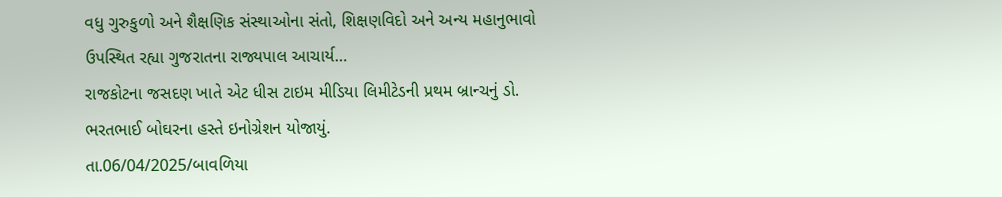વધુ ગુરુકુળો અને શૈક્ષણિક સંસ્થાઓના સંતો, શિક્ષણવિદો અને અન્ય મહાનુભાવો ઉપસ્થિત રહ્યા ગુજરાતના રાજ્યપાલ આચાર્ય…
રાજકોટના જસદણ ખાતે એટ ધીસ ટાઇમ મીડિયા લિમીટેડની પ્રથમ બ્રાન્ચનું ડો. ભરતભાઈ બોઘરના હસ્તે ઇનોગ્રેશન યોજાયું.
તા.06/04/2025/બાવળિયા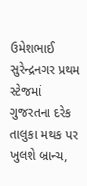ઉમેશભાઈ સુરેન્દ્રનગર પ્રથમ સ્ટેજમાં ગુજરતના દરેક તાલુકા મથક પર ખુલશે બ્રાન્ચ,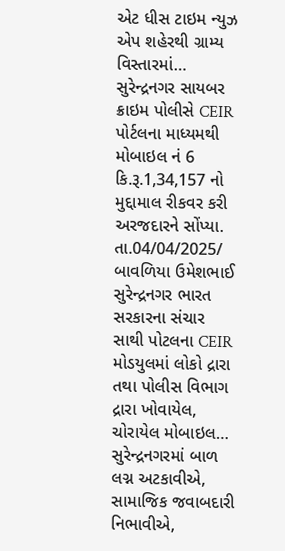એટ ધીસ ટાઇમ ન્યુઝ એપ શહેરથી ગ્રામ્ય વિસ્તારમાં…
સુરેન્દ્રનગર સાયબર ક્રાઇમ પોલીસે CEIR પોર્ટલના માધ્યમથી મોબાઇલ નં 6 કિ.રૂ.1,34,157 નો મુદ્દામાલ રીકવર કરી અરજદારને સોંપ્યા.
તા.04/04/2025/ બાવળિયા ઉમેશભાઈ સુરેન્દ્રનગર ભારત સરકારના સંચાર સાથી પોટલના CEIR મોડયુલમાં લોકો દ્રારા તથા પોલીસ વિભાગ દ્રારા ખોવાયેલ, ચોરાયેલ મોબાઇલ…
સુરેન્દ્રનગરમાં બાળ લગ્ન અટકાવીએ, સામાજિક જવાબદારી નિભાવીએ,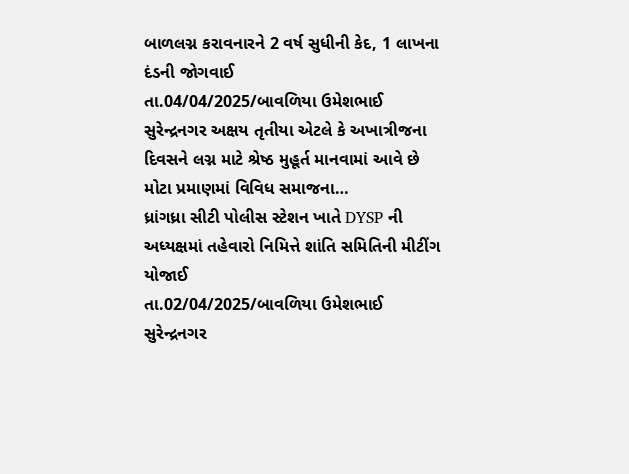બાળલગ્ન કરાવનારને 2 વર્ષ સુધીની કેદ, 1 લાખના દંડની જોગવાઈ
તા.04/04/2025/બાવળિયા ઉમેશભાઈ સુરેન્દ્રનગર અક્ષય તૃતીયા એટલે કે અખાત્રીજના દિવસને લગ્ન માટે શ્રેષ્ઠ મુહૂર્ત માનવામાં આવે છે મોટા પ્રમાણમાં વિવિધ સમાજના…
ધ્રાંગધ્રા સીટી પોલીસ સ્ટેશન ખાતે DYSP ની અધ્યક્ષમાં તહેવારો નિમિત્તે શાંતિ સમિતિની મીટીંગ યોજાઈ
તા.02/04/2025/બાવળિયા ઉમેશભાઈ સુરેન્દ્રનગર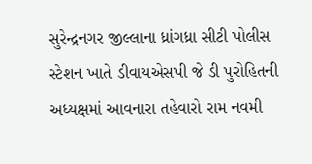સુરેન્દ્રનગર જીલ્લાના ધ્રાંગધ્રા સીટી પોલીસ સ્ટેશન ખાતે ડીવાયએસપી જે ડી પુરોહિતની અધ્યક્ષમાં આવનારા તહેવારો રામ નવમી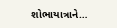શોભાયાત્રાને…